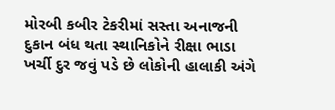મોરબી કબીર ટેકરીમાં સસ્તા અનાજની દુકાન બંધ થતા સ્થાનિકોને રીક્ષા ભાડા ખર્ચી દુર જવું પડે છે લોકોની હાલાકી અંગે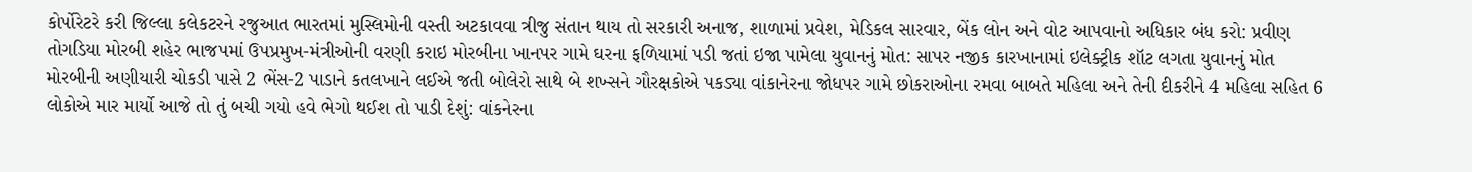કોર્પોરેટરે કરી જિલ્લા કલેકટરને રજુઆત ભારતમાં મુસ્લિમોની વસ્તી અટકાવવા ત્રીજુ સંતાન થાય તો સરકારી અનાજ, શાળામાં પ્રવેશ, મેડિકલ સારવાર, બેંક લોન અને વોટ આપવાનો અધિકાર બંધ કરો: પ્રવીણ તોગડિયા મોરબી શહેર ભાજપમાં ઉપપ્રમુખ-મંત્રીઓની વરણી કરાઇ મોરબીના ખાનપર ગામે ઘરના ફળિયામાં પડી જતાં ઇજા પામેલા યુવાનનું મોત: સાપર નજીક કારખાનામાં ઇલેક્ટ્રીક શૉટ લગતા યુવાનનું મોત મોરબીની અણીયારી ચોકડી પાસે 2 ભેંસ-2 પાડાને કતલખાને લઈએ જતી બોલેરો સાથે બે શખ્સને ગૌરક્ષકોએ પકડ્યા વાંકાનેરના જોધપર ગામે છોકરાઓના રમવા બાબતે મહિલા અને તેની દીકરીને 4 મહિલા સહિત 6 લોકોએ માર માર્યો આજે તો તું બચી ગયો હવે ભેગો થઈશ તો પાડી દેશું: વાંકનેરના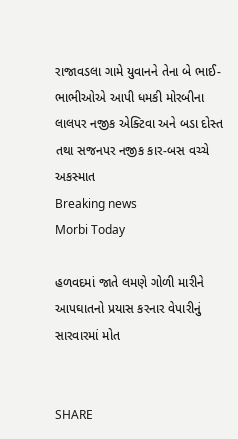રાજાવડલા ગામે યુવાનને તેના બે ભાઈ-ભાભીઓએ આપી ધમકી મોરબીના લાલપર નજીક એક્ટિવા અને બડા દોસ્ત તથા સજનપર નજીક કાર-બસ વચ્ચે અકસ્માત
Breaking news
Morbi Today

હળવદમાં જાતે લમણે ગોળી મારીને આપઘાતનો પ્રયાસ કરનાર વેપારીનું સારવારમાં મોત


SHARE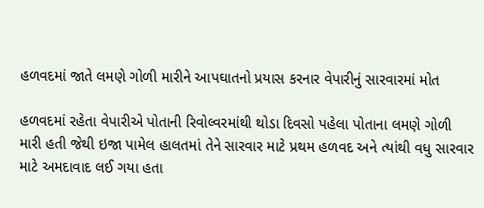હળવદમાં જાતે લમણે ગોળી મારીને આપઘાતનો પ્રયાસ કરનાર વેપારીનું સારવારમાં મોત

હળવદમાં રહેતા વેપારીએ પોતાની રિવોલ્વરમાંથી થોડા દિવસો પહેલા પોતાના લમણે ગોળી મારી હતી જેથી ઇજા પામેલ હાલતમાં તેને સારવાર માટે પ્રથમ હળવદ અને ત્યાંથી વધુ સારવાર માટે અમદાવાદ લઈ ગયા હતા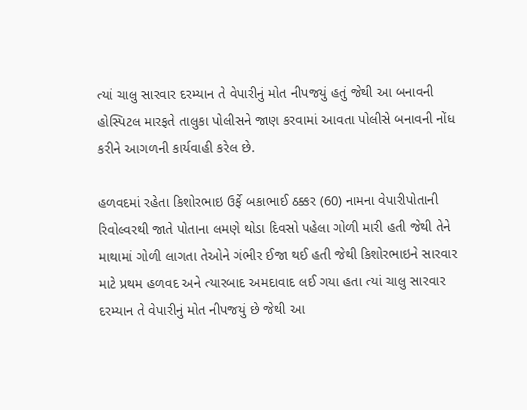ત્યાં ચાલુ સારવાર દરમ્યાન તે વેપારીનું મોત નીપજયું હતું જેથી આ બનાવની હોસ્પિટલ મારફતે તાલુકા પોલીસને જાણ કરવામાં આવતા પોલીસે બનાવની નોંધ કરીને આગળની કાર્યવાહી કરેલ છે.

હળવદમાં રહેતા કિશોરભાઇ ઉર્ફે બકાભાઈ ઠક્કર (60) નામના વેપારીપોતાની રિવોલ્વરથી જાતે પોતાના લમણે થોડા દિવસો પહેલા ગોળી મારી હતી જેથી તેને માથામાં ગોળી લાગતા તેઓને ગંભીર ઈજા થઈ હતી જેથી કિશોરભાઇને સારવાર માટે પ્રથમ હળવદ અને ત્યારબાદ અમદાવાદ લઈ ગયા હતા ત્યાં ચાલુ સારવાર દરમ્યાન તે વેપારીનું મોત નીપજયું છે જેથી આ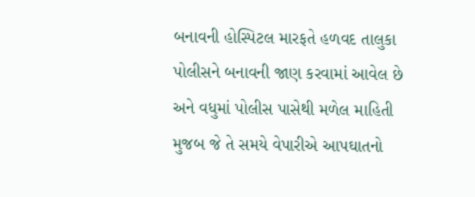બનાવની હોસ્પિટલ મારફતે હળવદ તાલુકા પોલીસને બનાવની જાણ કરવામાં આવેલ છે અને વધુમાં પોલીસ પાસેથી મળેલ માહિતી મુજબ જે તે સમયે વેપારીએ આપઘાતનો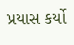પ્રયાસ કર્યો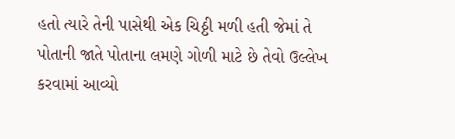હતો ત્યારે તેની પાસેથી એક ચિઠ્ઠી મળી હતી જેમાં તે પોતાની જાતે પોતાના લમણે ગોળી માટે છે તેવો ઉલ્લેખ કરવામાં આવ્યો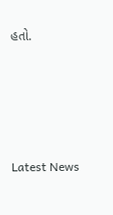હતો.






Latest News